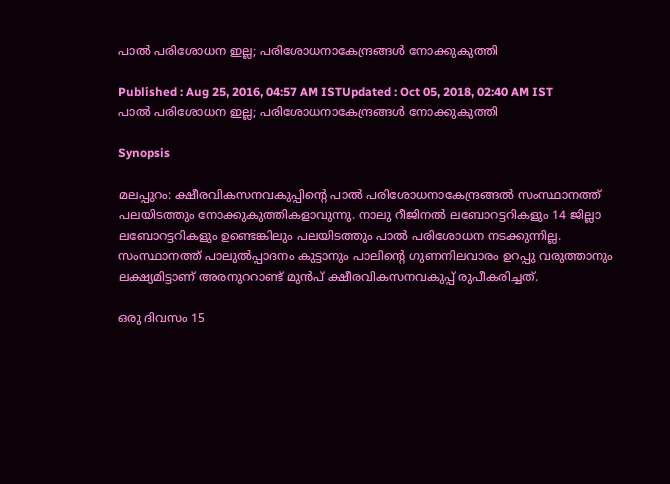പാല്‍ പരിശോധന ഇല്ല; പരിശോധനാകേന്ദ്രങ്ങള്‍ നോക്കുകുത്തി

Published : Aug 25, 2016, 04:57 AM ISTUpdated : Oct 05, 2018, 02:40 AM IST
പാല്‍ പരിശോധന ഇല്ല; പരിശോധനാകേന്ദ്രങ്ങള്‍ നോക്കുകുത്തി

Synopsis

മലപ്പുറം: ക്ഷീരവികസനവകുപ്പിന്റെ പാല്‍ പരിശോധനാകേന്ദ്രങ്ങല്‍ സംസ്ഥാനത്ത് പലയിടത്തും നോക്കുകുത്തികളാവുന്നു. നാലു റീജിനല്‍ ലബോറട്ടറികളും 14 ജില്ലാ ലബോറട്ടറികളും ഉണ്ടെങ്കിലും പലയിടത്തും പാല്‍ പരിശോധന നടക്കുന്നില്ല. സംസ്ഥാനത്ത് പാലുല്‍പ്പാദനം കുട്ടാനും പാലിന്റെ ഗുണനിലവാരം ഉറപ്പു വരുത്താനും ലക്ഷ്യമിട്ടാണ് അരനുററാണ്ട് മുന്‍പ് ക്ഷീരവികസനവകുപ്പ് രുപീകരിച്ചത്.

ഒരു ദിവസം 15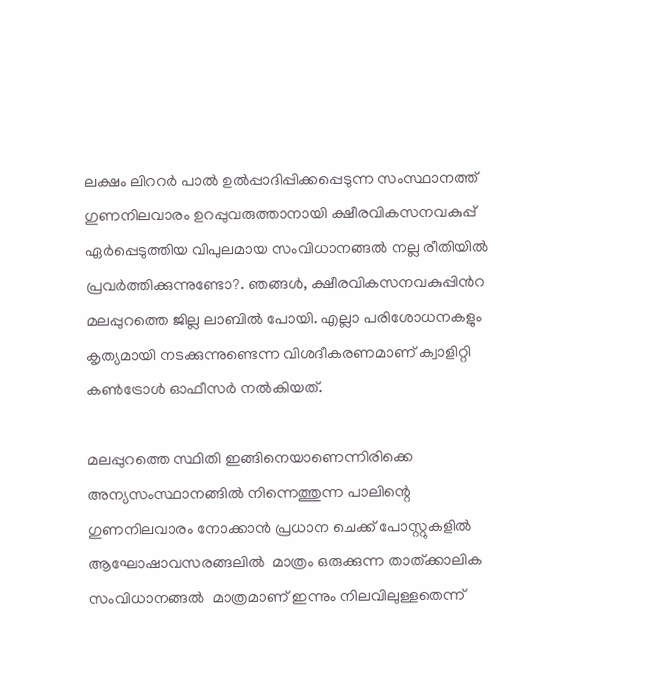ലക്ഷം ലിററര്‍ പാല്‍ ഉല്‍പ്പാദിപ്പിക്കപ്പെടുന്ന സംസ്ഥാനത്ത് ഗുണനിലവാരം ഉറപ്പുവരുത്താനായി ക്ഷീരവികസനവകുപ്പ് ഏര്‍പ്പെടുത്തിയ വിപുലമായ സംവിധാനങ്ങല്‍ നല്ല രീതിയില്‍ പ്രവര്‍ത്തിക്കുന്നുണ്ടോ?. ഞങ്ങള്‍, ക്ഷീരവികസനവകുപ്പിന്‍റ മലപ്പുറത്തെ ജില്ല ലാബില്‍ പോയി. എല്ലാ പരിശോധനകളും  കൃത്യമായി നടക്കുന്നുണ്ടെന്ന വിശദീകരണമാണ് ക്വാളിറ്റി കണ്‍ട്രോള്‍ ഓഫീസര്‍ നല്‍കിയത്.

മലപ്പുറത്തെ സ്ഥിതി ഇങ്ങിനെയാണെന്നിരിക്കെ അന്യസംസ്ഥാനങ്ങില്‍ നിന്നെത്തുന്ന പാലിന്റെ ഗുണനിലവാരം നോക്കാന്‍ പ്രധാന ചെക്ക് പോസ്റ്റുകളില്‍ ആഘോഷാവസരങ്ങലില്‍  മാത്രം ഒരുക്കുന്ന താത്ക്കാലിക സംവിധാനങ്ങല്‍  മാത്രമാണ് ഇന്നും നിലവിലുള്ളതെന്ന്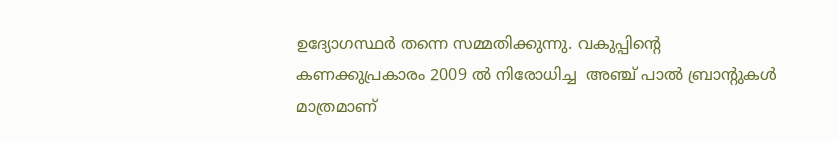ഉദ്യോഗസ്ഥര്‍ തന്നെ സമ്മതിക്കുന്നു. വകുപ്പിന്റെ കണക്കുപ്രകാരം 2009 ല്‍ നിരോധിച്ച  അഞ്ച് പാല്‍ ബ്രാന്റുകള്‍ മാത്രമാണ്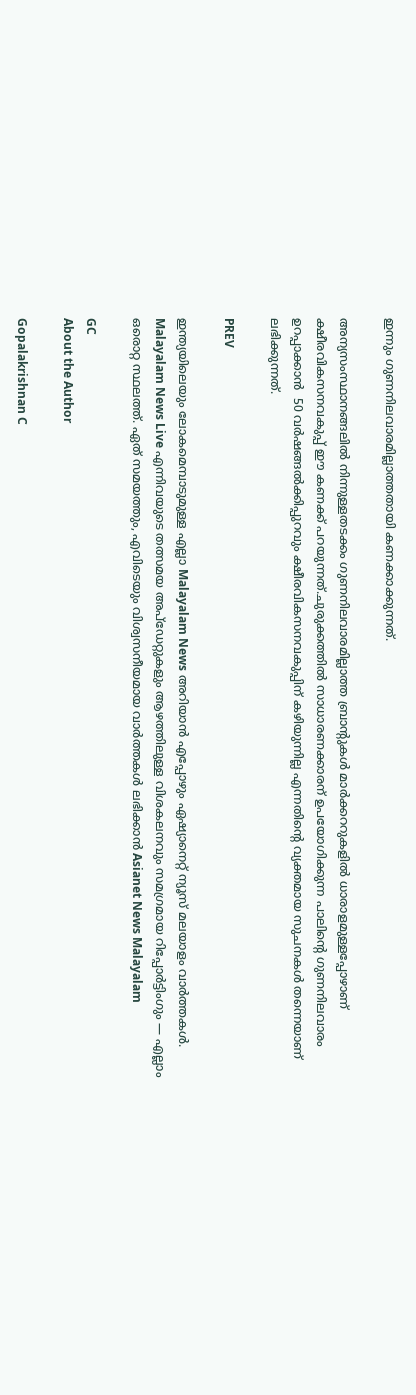ഇന്നും ഗുണനിലവാരമില്ലാത്തതായി കണക്കാക്കുന്നത്.

അന്യസംസ്ഥാനങ്ങലില്‍ നിന്നുള്ളതടക്കം ഗുണനിലവാരമില്ലാത്ത ബ്രാന്റുകള്‍ മാര്‍ക്കററുകളില്‍ ധാരാളമുള്ളപ്പോഴാണ് ക്ഷീരവികസനവകുപ്പ് ഈ കണക്ക് പറയുന്നത്.ചുരുക്കത്തില്‍ സാധാരണക്കാരന് ഉപയോഗിക്കുന്ന പാലിന്റെ ഗുണനിലവാരം ഉറപ്പാക്കാന്‍  50 വര്‍ഷങ്ങല്‍ക്കിപ്പുറവും ക്ഷീരവികസനവകുപ്പിന് കഴിയുന്നില്ല എന്നതിന്റെ വ്യക്തമായ സുചനകള്‍ തന്നെയാണ് ലഭിക്കുന്നത്.

PREV

ഇന്ത്യയിലെയും ലോകമെമ്പാടുമുള്ള എല്ലാ Malayalam News അറിയാൻ എപ്പോഴും ഏഷ്യാനെറ്റ് ന്യൂസ് മലയാളം വാർത്തകൾ. Malayalam News Live എന്നിവയുടെ തത്സമയ അപ്‌ഡേറ്റുകളും ആഴത്തിലുള്ള വിശകലനവും സമഗ്രമായ റിപ്പോർട്ടിംഗും — എല്ലാം ഒരൊറ്റ സ്ഥലത്ത്. ഏത് സമയത്തും, എവിടെയും വിശ്വസനീയമായ വാർത്തകൾ ലഭിക്കാൻ Asianet News Malayalam

GC
About the Author

Gopalakrishnan C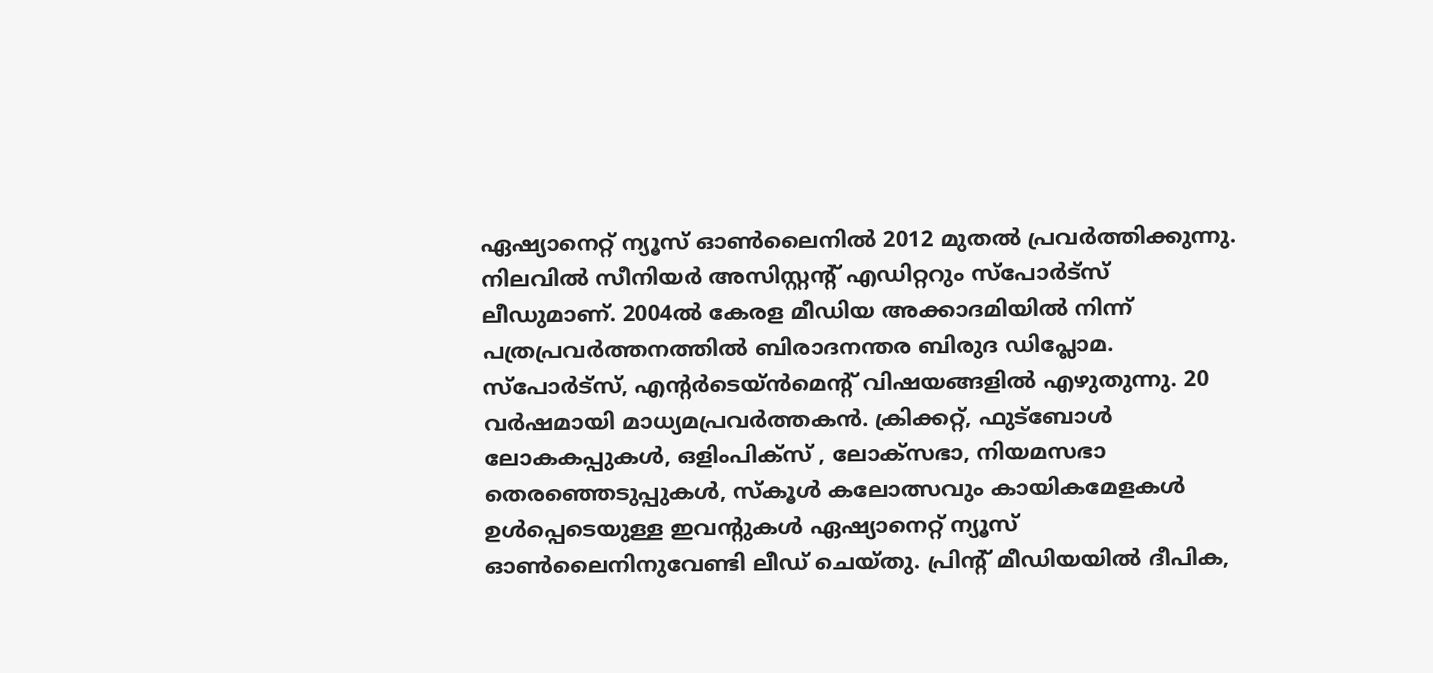ഏഷ്യാനെറ്റ് ന്യൂസ് ഓണ്‍ലൈനില്‍ 2012 മുതല്‍ പ്രവര്‍ത്തിക്കുന്നു. നിലവില്‍ സീനിയര്‍ അസിസ്റ്റന്‍റ് എഡിറ്ററും സ്പോർട്സ് ലീഡുമാണ്. 2004ൽ കേരള മീഡിയ അക്കാദമിയില്‍ നിന്ന് പത്രപ്രവര്‍ത്തനത്തില്‍ ബിരാദനന്തര ബിരുദ ഡിപ്ലോമ. സ്പോര്‍ട്സ്, എന്‍റര്‍ടെയ്ൻമെന്‍റ് വിഷയങ്ങളില്‍ എഴുതുന്നു. 20 വര്‍ഷമായി മാധ്യമപ്രവര്‍ത്തകൻ. ക്രിക്കറ്റ്, ഫുട്ബോള്‍ ലോകകപ്പുകൾ, ഒളിംപിക്സ് , ലോക്സഭാ, നിയമസഭാ തെരഞ്ഞെടുപ്പുകള്‍, സ്കൂള്‍ കലോത്സവും കായികമേളകള്‍ ഉള്‍പ്പെടെയുള്ള ഇവന്‍റുകള്‍ ഏഷ്യാനെറ്റ് ന്യൂസ് ഓണ്‍ലൈനിനുവേണ്ടി ലീഡ് ചെയ്തു. പ്രിന്‍റ് മീഡിയയില്‍ ദീപിക,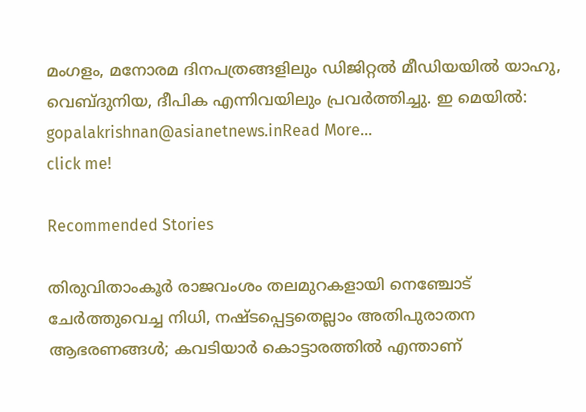മംഗളം, മനോരമ ദിനപത്രങ്ങളിലും ഡിജിറ്റൽ മീഡിയയില്‍ യാഹു, വെബ്ദുനിയ, ദീപിക എന്നിവയിലും പ്രവര്‍ത്തിച്ചു. ഇ മെയില്‍: gopalakrishnan@asianetnews.inRead More...
click me!

Recommended Stories

തിരുവിതാംകൂർ രാജവംശം തലമുറകളായി നെഞ്ചോട് ചേർത്തുവെച്ച നിധി, നഷ്ടപ്പെട്ടതെല്ലാം അതിപുരാതന ആഭരണങ്ങൾ; കവടിയാർ കൊട്ടാരത്തിൽ എന്താണ്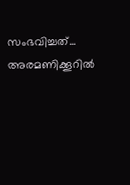സംഭവിച്ചത്...
അരമണിക്കൂറിൽ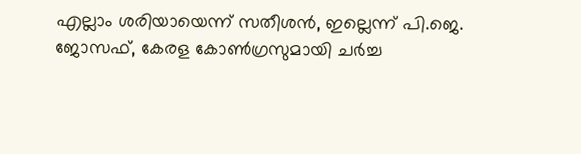എല്ലാം ശരിയായെന്ന് സതീശൻ, ഇല്ലെന്ന് പി.ജെ. ജോസഫ്, കേരള കോൺഗ്രസുമായി ചർച്ച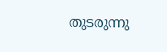തുടരുന്നു